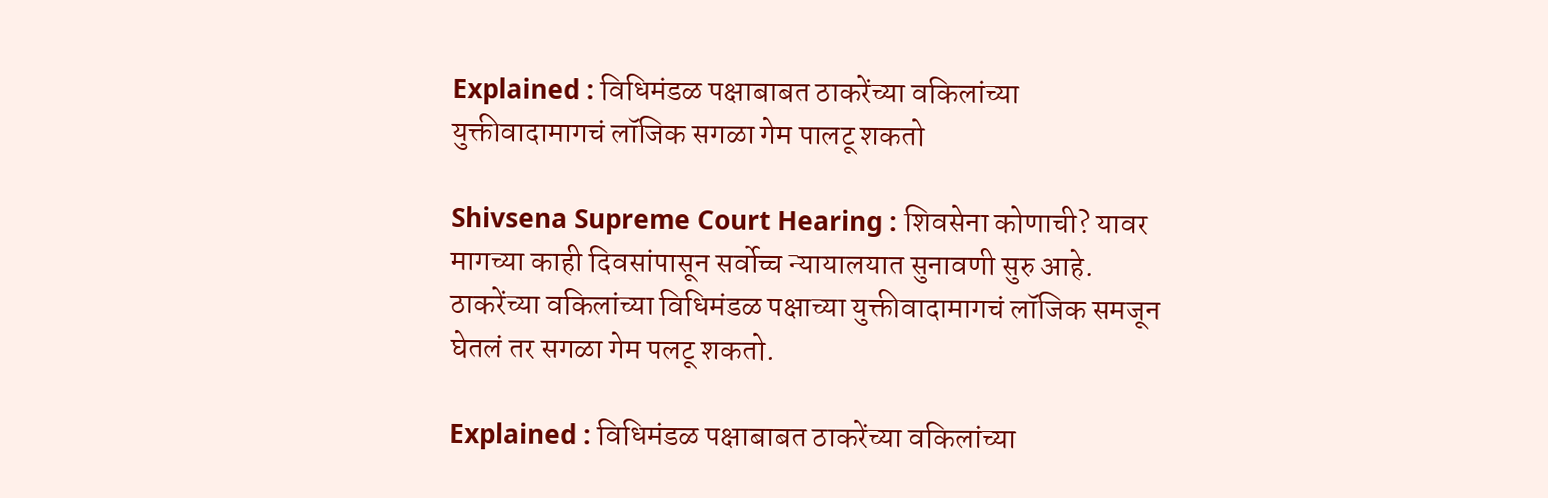Explained : विधिमंडळ पक्षाबाबत ठाकरेंच्या वकिलांच्या युक्तीवादामागचं लॉजिक सगळा गेम पालटू शकतो

Shivsena Supreme Court Hearing : शिवसेना कोणाची? यावर मागच्या काही दिवसांपासून सर्वोच्च न्यायालयात सुनावणी सुरु आहे. ठाकरेंच्या वकिलांच्या विधिमंडळ पक्षाच्या युक्तीवादामागचं लॉजिक समजून घेतलं तर सगळा गेम पलटू शकतो.

Explained : विधिमंडळ पक्षाबाबत ठाकरेंच्या वकिलांच्या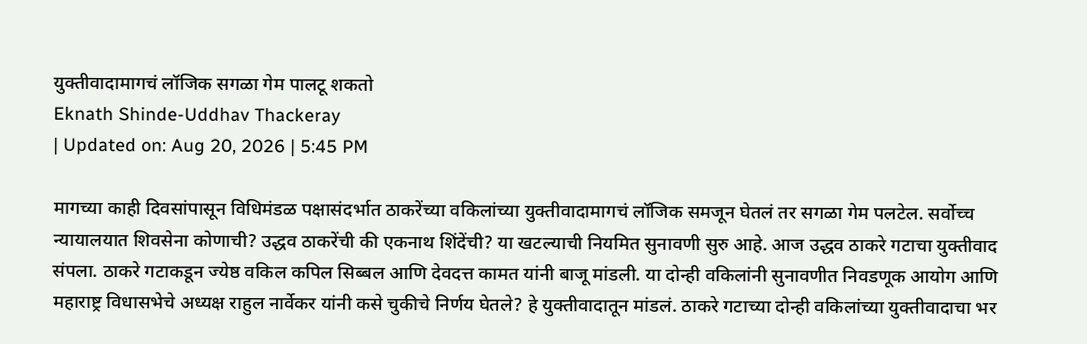युक्तीवादामागचं लॉजिक सगळा गेम पालटू शकतो
Eknath Shinde-Uddhav Thackeray
| Updated on: Aug 20, 2026 | 5:45 PM

मागच्या काही दिवसांपासून विधिमंडळ पक्षासंदर्भात ठाकरेंच्या वकिलांच्या युक्तीवादामागचं लॉजिक समजून घेतलं तर सगळा गेम पलटेल. सर्वोच्च न्यायालयात शिवसेना कोणाची? उद्धव ठाकरेंची की एकनाथ शिंदेंची? या खटल्याची नियमित सुनावणी सुरु आहे. आज उद्धव ठाकरे गटाचा युक्तीवाद संपला. ठाकरे गटाकडून ज्येष्ठ वकिल कपिल सिब्बल आणि देवदत्त कामत यांनी बाजू मांडली. या दोन्ही वकिलांनी सुनावणीत निवडणूक आयोग आणि महाराष्ट्र विधासभेचे अध्यक्ष राहुल नार्वेकर यांनी कसे चुकीचे निर्णय घेतले? हे युक्तीवादातून मांडलं. ठाकरे गटाच्या दोन्ही वकिलांच्या युक्तीवादाचा भर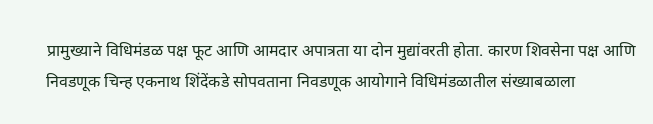प्रामुख्याने विधिमंडळ पक्ष फूट आणि आमदार अपात्रता या दोन मुद्यांवरती होता. कारण शिवसेना पक्ष आणि निवडणूक चिन्ह एकनाथ शिंदेंकडे सोपवताना निवडणूक आयोगाने विधिमंडळातील संख्याबळाला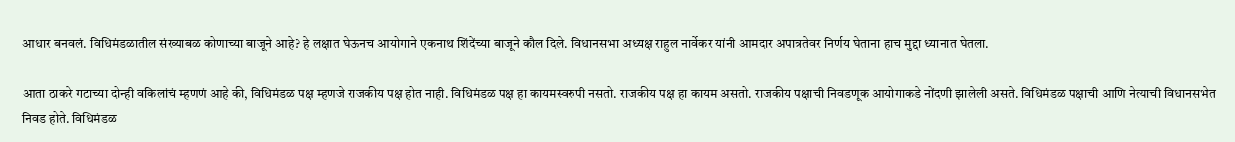आधार बनवलं. विधिमंडळातील संख्याबळ कोणाच्या बाजूने आहे? हे लक्षात घेऊनच आयोगाने एकनाथ शिंदेंच्या बाजूने कौल दिले. विधानसभा अध्यक्ष राहुल नार्वेकर यांनी आमदार अपात्रतेवर निर्णय घेताना हाच मुद्दा ध्यानात घेतला.

आता ठाकरे गटाच्या दोन्ही वकिलांचं म्हणणं आहे की, विधिमंडळ पक्ष म्हणजे राजकीय पक्ष होत नाही. विधिमंडळ पक्ष हा कायमस्वरुपी नसतो. राजकीय पक्ष हा कायम असतो. राजकीय पक्षाची निवडणूक आयोगाकडे नोंदणी झालेली असते. विधिमंडळ पक्षाची आणि नेत्याची विधानसभेत निवड होते. विधिमंडळ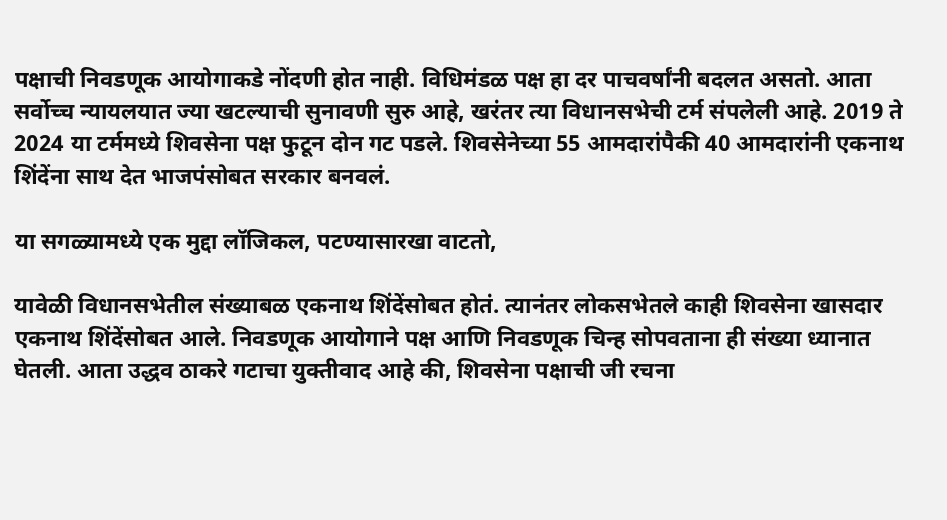पक्षाची निवडणूक आयोगाकडे नोंदणी होत नाही. विधिमंडळ पक्ष हा दर पाचवर्षांनी बदलत असतो. आता सर्वोच्च न्यायलयात ज्या खटल्याची सुनावणी सुरु आहे, खरंतर त्या विधानसभेची टर्म संपलेली आहे. 2019 ते 2024 या टर्ममध्ये शिवसेना पक्ष फुटून दोन गट पडले. शिवसेनेच्या 55 आमदारांपैकी 40 आमदारांनी एकनाथ शिंदेंना साथ देत भाजपंसोबत सरकार बनवलं.

या सगळ्यामध्ये एक मुद्दा लॉजिकल, पटण्यासारखा वाटतो,

यावेळी विधानसभेतील संख्याबळ एकनाथ शिंदेंसोबत होतं. त्यानंतर लोकसभेतले काही शिवसेना खासदार एकनाथ शिंदेंसोबत आले. निवडणूक आयोगाने पक्ष आणि निवडणूक चिन्ह सोपवताना ही संख्या ध्यानात घेतली. आता उद्धव ठाकरे गटाचा युक्तीवाद आहे की, शिवसेना पक्षाची जी रचना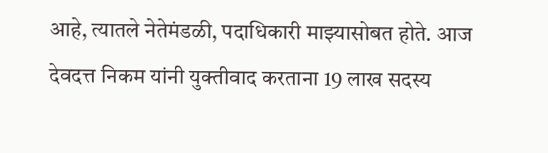आहे, त्यातले नेतेमंडळी, पदाधिकारी माझ्यासोबत होते. आज देवदत्त निकम यांनी युक्तीवाद करताना 19 लाख सदस्य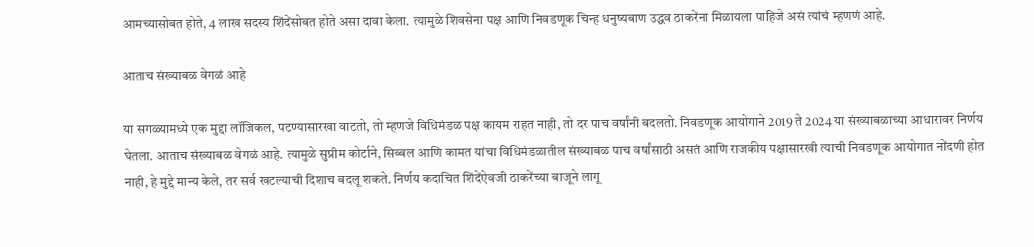आमच्यासोबत होते, 4 लाख सदस्य शिंदेंसोबत होते असा दावा केला. त्यामुळे शिवसेना पक्ष आणि निवडणूक चिन्ह धनुष्यबाण उद्धव ठाकरेंना मिळायला पाहिजे असं त्यांचं म्हणणं आहे.

आताच संख्याबळ वेगळं आहे

या सगळ्यामध्ये एक मुद्दा लॉजिकल, पटण्यासारखा वाटतो, तो म्हणजे विधिमंडळ पक्ष कायम राहत नाही, तो दर पाच वर्षांनी बदलतो. निवडणूक आयोगाने 2019 ते 2024 या संख्याबळाच्या आधारावर निर्णय घेतला. आताच संख्याबळ वेगळं आहे. त्यामुळे सुप्रीम कोर्टाने, सिब्बल आणि कामत यांचा विधिमंडळातील संख्याबळ पाच वर्षांसाठी असतं आणि राजकीय पक्षासारखी त्याची निवडणूक आयोगात नोंदणी होत नाही, हे मुद्दे मान्य केले, तर सर्व खटल्याची दिशाच बदलू शकते. निर्णय कदाचित शिंदेंऐवजी ठाकरेंच्या बाजूने लागू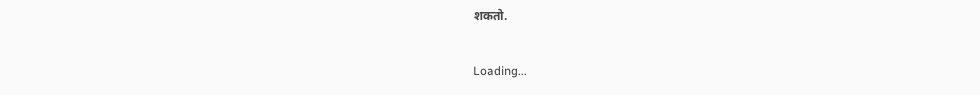शकतो.

Loading...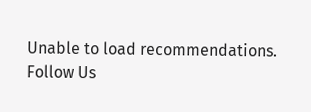Unable to load recommendations.
Follow Us